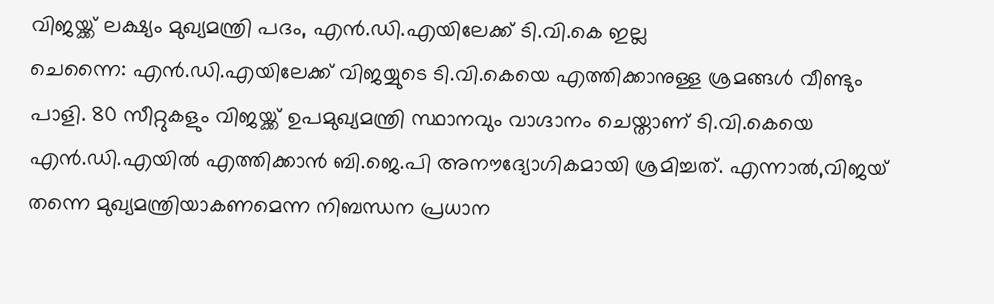വിജയ്ക്ക് ലക്ഷ്യം മുഖ്യമന്ത്രി പദം, എൻ.ഡി.എയിലേക്ക് ടി.വി.കെ ഇല്ല
ചെന്നൈ: എൻ.ഡി.എയിലേക്ക് വിജയ്യുടെ ടി.വി.കെയെ എത്തിക്കാനുള്ള ശ്രമങ്ങൾ വീണ്ടും പാളി. 80 സീറ്റുകളും വിജയ്ക്ക് ഉപമുഖ്യമന്ത്രി സ്ഥാനവും വാഗ്ദാനം ചെയ്താണ് ടി.വി.കെയെ എൻ.ഡി.എയിൽ എത്തിക്കാൻ ബി.ജെ.പി അനൗദ്യോഗികമായി ശ്രമിച്ചത്. എന്നാൽ,വിജയ് തന്നെ മുഖ്യമന്ത്രിയാകണമെന്ന നിബന്ധന പ്രധാന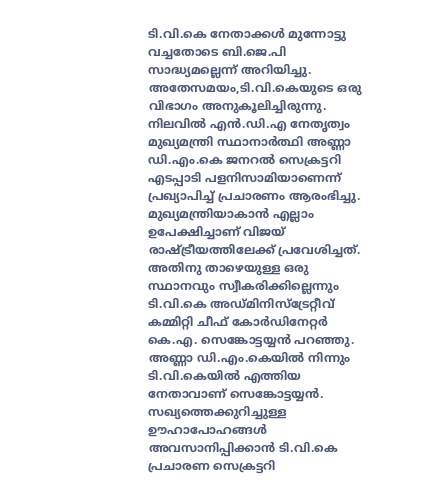ടി.വി.കെ നേതാക്കൾ മുന്നോട്ടു വച്ചതോടെ ബി.ജെ.പി സാദ്ധ്യമല്ലെന്ന് അറിയിച്ചു. അതേസമയം,ടി.വി.കെയുടെ ഒരു വിഭാഗം അനുകൂലിച്ചിരുന്നു. നിലവിൽ എൻ.ഡി.എ നേതൃത്വം മുഖ്യമന്ത്രി സ്ഥാനാർത്ഥി അണ്ണാ ഡി.എം.കെ ജനറൽ സെക്രട്ടറി എടപ്പാടി പളനിസാമിയാണെന്ന് പ്രഖ്യാപിച്ച് പ്രചാരണം ആരംഭിച്ചു.
മുഖ്യമന്ത്രിയാകാൻ എല്ലാം ഉപേക്ഷിച്ചാണ് വിജയ് രാഷ്ട്രീയത്തിലേക്ക് പ്രവേശിച്ചത്. അതിനു താഴെയുള്ള ഒരു സ്ഥാനവും സ്വീകരിക്കില്ലെന്നും ടി.വി.കെ അഡ്മിനിസ്ട്രേറ്റീവ് കമ്മിറ്റി ചീഫ് കോർഡിനേറ്റർ കെ.എ. സെങ്കോട്ടയ്യൻ പറഞ്ഞു. അണ്ണാ ഡി.എം.കെയിൽ നിന്നും ടി.വി.കെയിൽ എത്തിയ നേതാവാണ് സെങ്കോട്ടയ്യൻ. സഖ്യത്തെക്കുറിച്ചുള്ള ഊഹാപോഹങ്ങൾ അവസാനിപ്പിക്കാൻ ടി.വി.കെ പ്രചാരണ സെക്രട്ടറി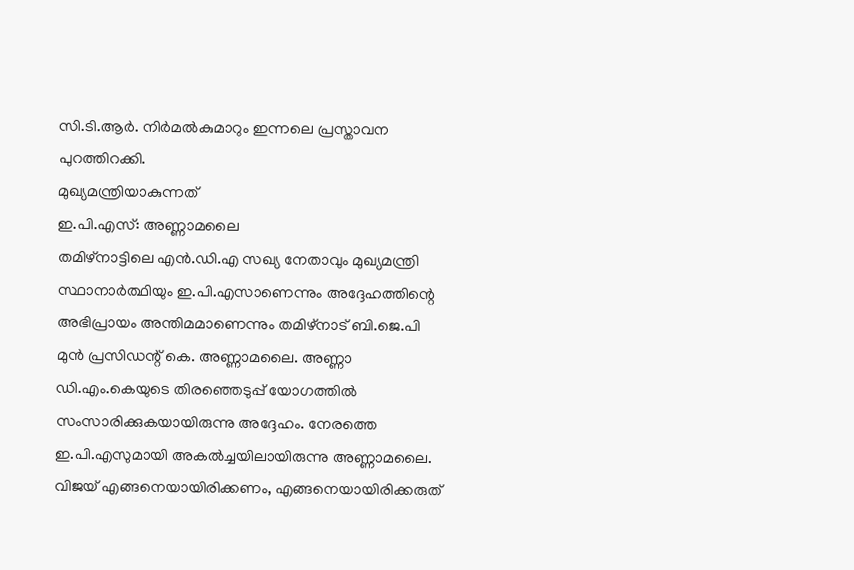സി.ടി.ആർ. നിർമൽകുമാറും ഇന്നലെ പ്രസ്താവന പുറത്തിറക്കി.
മുഖ്യമന്ത്രിയാകുന്നത്
ഇ.പി.എസ്: അണ്ണാമലൈ
തമിഴ്നാട്ടിലെ എൻ.ഡി.എ സഖ്യ നേതാവും മുഖ്യമന്ത്രി സ്ഥാനാർത്ഥിയും ഇ.പി.എസാണെന്നും അദ്ദേഹത്തിന്റെ അഭിപ്രായം അന്തിമമാണെന്നും തമിഴ്നാട് ബി.ജെ.പി മുൻ പ്രസിഡന്റ് കെ. അണ്ണാമലൈ. അണ്ണാ ഡി.എം.കെയുടെ തിരഞ്ഞെടുപ്പ് യോഗത്തിൽ സംസാരിക്കുകയായിരുന്നു അദ്ദേഹം. നേരത്തെ ഇ.പി.എസുമായി അകൽച്ചയിലായിരുന്നു അണ്ണാമലൈ. വിജയ് എങ്ങനെയായിരിക്കണം, എങ്ങനെയായിരിക്കരുത്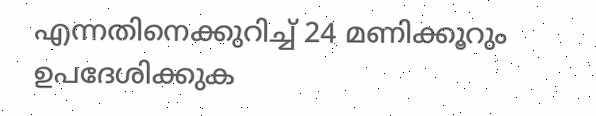എന്നതിനെക്കുറിച്ച് 24 മണിക്കൂറും ഉപദേശിക്കുക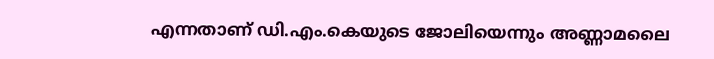എന്നതാണ് ഡി.എം.കെയുടെ ജോലിയെന്നും അണ്ണാമലൈ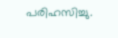പരിഹസിച്ചു.